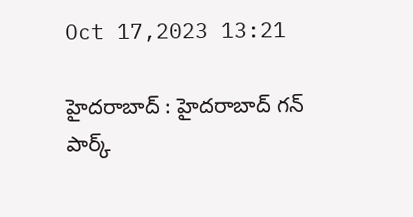Oct 17,2023 13:21

హైదరాబాద్‌ : హైదరాబాద్‌ గన్‌ పార్క్‌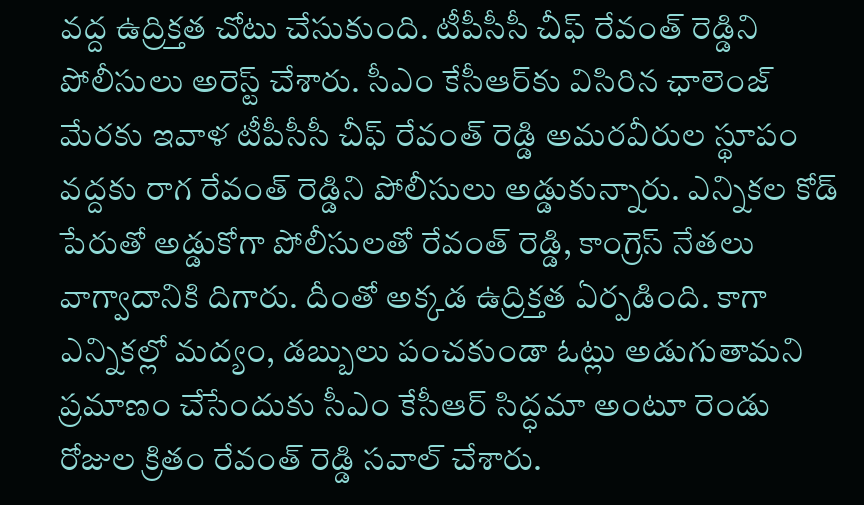వద్ద ఉద్రిక్తత చోటు చేసుకుంది. టీపీసీసీ చీఫ్‌ రేవంత్‌ రెడ్డిని పోలీసులు అరెస్ట్‌ చేశారు. సీఎం కేసీఆర్‌కు విసిరిన ఛాలెంజ్‌ మేరకు ఇవాళ టీపీసీసీ చీఫ్‌ రేవంత్‌ రెడ్డి అమరవీరుల స్థూపం వద్దకు రాగ రేవంత్‌ రెడ్డిని పోలీసులు అడ్డుకున్నారు. ఎన్నికల కోడ్‌ పేరుతో అడ్డుకోగా పోలీసులతో రేవంత్‌ రెడ్డి, కాంగ్రెస్‌ నేతలు వాగ్వాదానికి దిగారు. దీంతో అక్కడ ఉద్రిక్తత ఏర్పడింది. కాగా ఎన్నికల్లో మద్యం, డబ్బులు పంచకుండా ఓట్లు అడుగుతామని ప్రమాణం చేసేందుకు సీఎం కేసీఆర్‌ సిద్ధమా అంటూ రెండు రోజుల క్రితం రేవంత్‌ రెడ్డి సవాల్‌ చేశారు.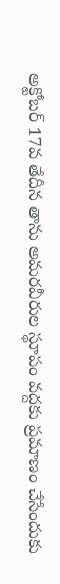అక్టోబర్‌ 17వ తేదీన తాను అమరవీరుల స్థూపం వద్దకు ప్రమాణం చేసేందుకు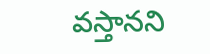వస్తానని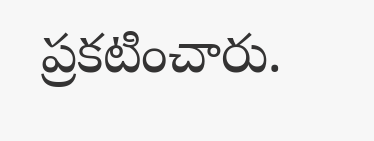ప్రకటించారు.